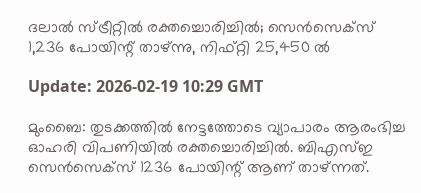ദലാല്‍ സ്ട്രീറ്റില്‍ രക്തച്ചൊരിച്ചില്‍; സെന്‍സെക്‌സ് 1,236 പോയിന്റ് താഴ്ന്നു, നിഫ്റ്റി 25,450 ല്‍

Update: 2026-02-19 10:29 GMT

മുംബൈ: തുടക്കത്തില്‍ നേട്ടത്തോടെ വ്യാപാരം ആരംഭിച്ച ഓഹരി വിപണിയില്‍ രക്തച്ചൊരിച്ചില്‍. ബിഎസ്ഇ സെന്‍സെക്സ് 1236 പോയിന്റ് ആണ് താഴ്ന്നത്.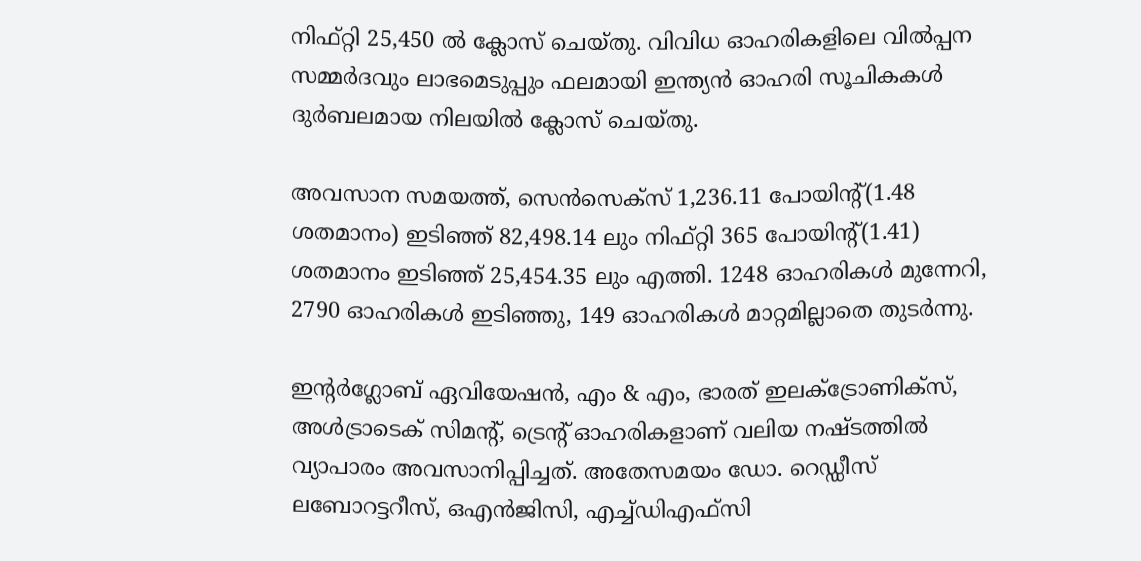നിഫ്റ്റി 25,450 ല്‍ ക്ലോസ് ചെയ്തു. വിവിധ ഓഹരികളിലെ വില്‍പ്പന സമ്മര്‍ദവും ലാഭമെടുപ്പും ഫലമായി ഇന്ത്യന്‍ ഓഹരി സൂചികകള്‍ ദുര്‍ബലമായ നിലയില്‍ ക്ലോസ് ചെയ്തു.

അവസാന സമയത്ത്, സെന്‍സെക്‌സ് 1,236.11 പോയിന്റ്(1.48 ശതമാനം) ഇടിഞ്ഞ് 82,498.14 ലും നിഫ്റ്റി 365 പോയിന്റ്(1.41) ശതമാനം ഇടിഞ്ഞ് 25,454.35 ലും എത്തി. 1248 ഓഹരികള്‍ മുന്നേറി, 2790 ഓഹരികള്‍ ഇടിഞ്ഞു, 149 ഓഹരികള്‍ മാറ്റമില്ലാതെ തുടര്‍ന്നു.

ഇന്റര്‍ഗ്ലോബ് ഏവിയേഷന്‍, എം & എം, ഭാരത് ഇലക്ട്രോണിക്‌സ്, അള്‍ട്രാടെക് സിമന്റ്, ട്രെന്റ് ഓഹരികളാണ് വലിയ നഷ്ടത്തില്‍ വ്യാപാരം അവസാനിപ്പിച്ചത്. അതേസമയം ഡോ. റെഡ്ഡീസ് ലബോറട്ടറീസ്, ഒഎന്‍ജിസി, എച്ച്ഡിഎഫ്‌സി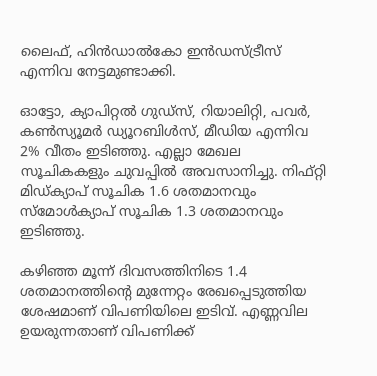ലൈഫ്, ഹിന്‍ഡാല്‍കോ ഇന്‍ഡസ്ട്രീസ് എന്നിവ നേട്ടമുണ്ടാക്കി.

ഓട്ടോ, ക്യാപിറ്റല്‍ ഗുഡ്‌സ്, റിയാലിറ്റി, പവര്‍, കണ്‍സ്യൂമര്‍ ഡ്യൂറബിള്‍സ്, മീഡിയ എന്നിവ 2% വീതം ഇടിഞ്ഞു. എല്ലാ മേഖല സൂചികകളും ചുവപ്പില്‍ അവസാനിച്ചു. നിഫ്റ്റി മിഡ്ക്യാപ് സൂചിക 1.6 ശതമാനവും സ്മോള്‍ക്യാപ് സൂചിക 1.3 ശതമാനവും ഇടിഞ്ഞു.

കഴിഞ്ഞ മൂന്ന് ദിവസത്തിനിടെ 1.4 ശതമാനത്തിന്റെ മുന്നേറ്റം രേഖപ്പെടുത്തിയ ശേഷമാണ് വിപണിയിലെ ഇടിവ്. എണ്ണവില ഉയരുന്നതാണ് വിപണിക്ക്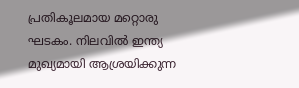പ്രതികൂലമായ മറ്റൊരു ഘടകം. നിലവില്‍ ഇന്ത്യ മുഖ്യമായി ആശ്രയിക്കുന്ന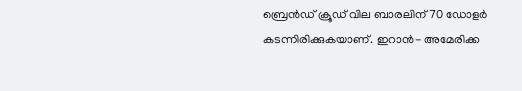ബ്രെന്‍ഡ് ക്രൂഡ് വില ബാരലിന് 70 ഡോളര്‍ കടന്നിരിക്കുകയാണ്. ഇറാന്‍- അമേരിക്ക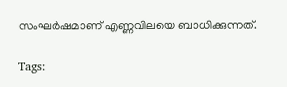സംഘര്‍ഷമാണ് എണ്ണവിലയെ ബാധിക്കുന്നത്.

Tags: